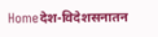Homeदेश-विदेशसनातन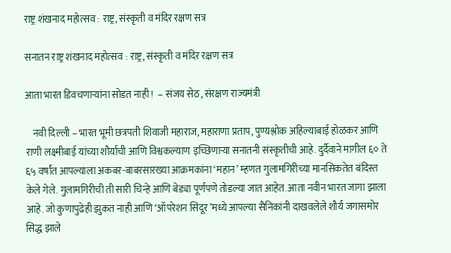राष्ट्र शंखनाद महोत्सव : राष्ट्र, संस्कृती व मंदिर रक्षण सत्र

सनातन राष्ट्र शंखनाद महोत्सव : राष्ट्र, संस्कृती व मंदिर रक्षण सत्र

आता भारत डिवचणार्‍यांना सोडत नाही !  – संजय सेठ, संरक्षण राज्यमंत्री

    नवी दिल्ली – भारत भूमी छत्रपती शिवाजी महाराज, महाराणा प्रताप, पुण्यश्लोक अहिल्याबाई होळकर आणि राणी लक्ष्मीबाई यांच्या शौर्याची आणि विश्वकल्याण इच्छिणार्‍या सनातनी संस्कृतीची आहे. दुर्दैवाने मागील ६० ते ६५ वर्षांत आपल्याला अकबर-बाबरसारख्या आक्रमकांना ‘महान’ म्हणत गुलामगिरीच्या मानसिकतेत बंदिस्त केले गेले. गुलामगिरीची ती सारी चिन्हे आणि बेड्या पूर्णपणे तोडल्या जात आहेत. आता नवीन भारत जागा झाला आहे. जो कुणापुढेही झुकत नाही आणि ‘ऑपरेशन सिंदूर’मध्ये आपल्या सैनिकांनी दाखवलेले शौर्य जगासमोर सिद्ध झाले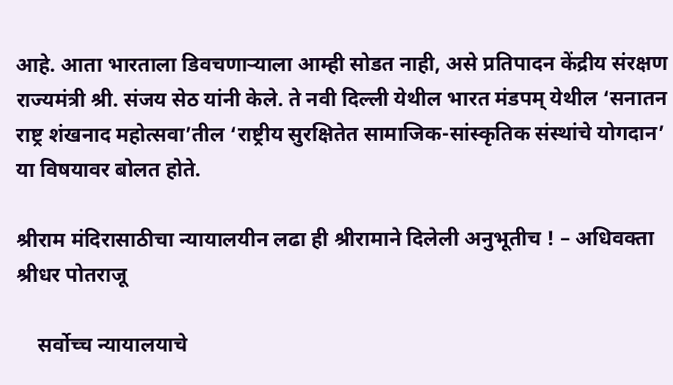आहे. आता भारताला डिवचणार्‍याला आम्ही सोडत नाही, असे प्रतिपादन केंद्रीय संरक्षण राज्यमंत्री श्री. संजय सेठ यांनी केले. ते नवी दिल्ली येथील भारत मंडपम् येथील ‘सनातन राष्ट्र शंखनाद महोत्सवा’तील ‘राष्ट्रीय सुरक्षितेत सामाजिक-सांस्कृतिक संस्थांचे योगदान’ या विषयावर बोलत होते.

श्रीराम मंदिरासाठीचा न्यायालयीन लढा ही श्रीरामाने दिलेली अनुभूतीच ! – अधिवक्ता श्रीधर पोतराजू

    सर्वोच्च न्यायालयाचे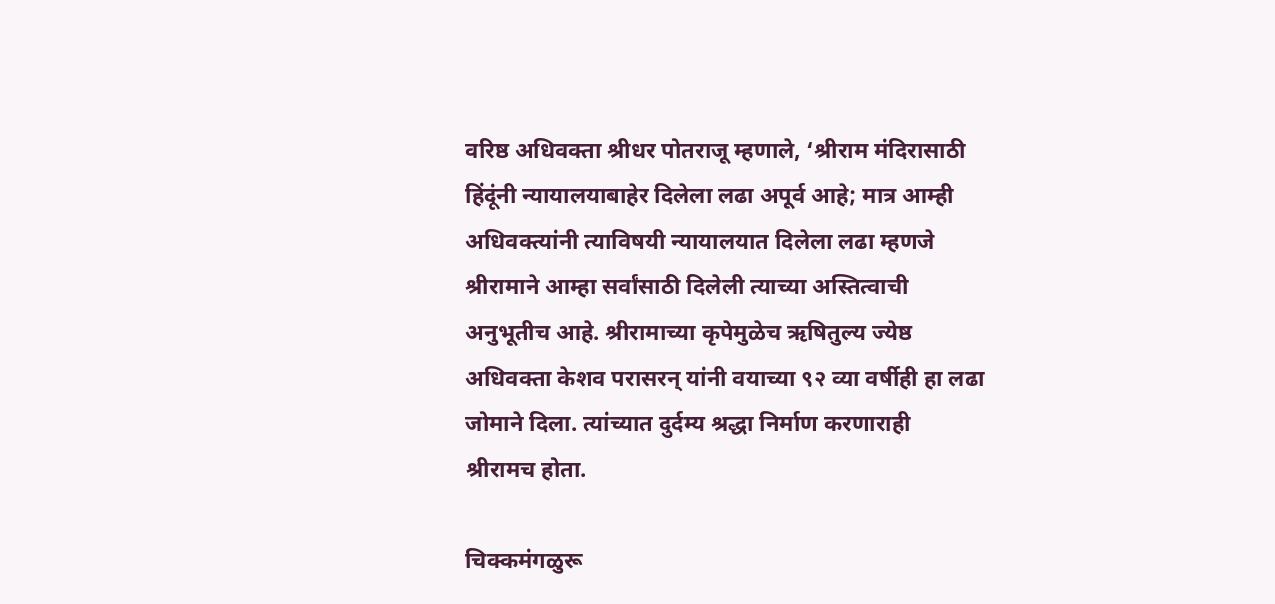वरिष्ठ अधिवक्ता श्रीधर पोतराजू म्हणाले, ‘श्रीराम मंदिरासाठी हिंदूंनी न्यायालयाबाहेर दिलेला लढा अपूर्व आहे; मात्र आम्ही अधिवक्त्यांनी त्याविषयी न्यायालयात दिलेला लढा म्हणजे श्रीरामाने आम्हा सर्वांसाठी दिलेली त्याच्या अस्तित्वाची अनुभूतीच आहे. श्रीरामाच्या कृपेमुळेच ऋषितुल्य ज्येष्ठ अधिवक्ता केशव परासरन् यांनी वयाच्या ९२ व्या वर्षीही हा लढा जोमाने दिला. त्यांच्यात दुर्दम्य श्रद्धा निर्माण करणाराही श्रीरामच होता.

चिक्कमंगळुरू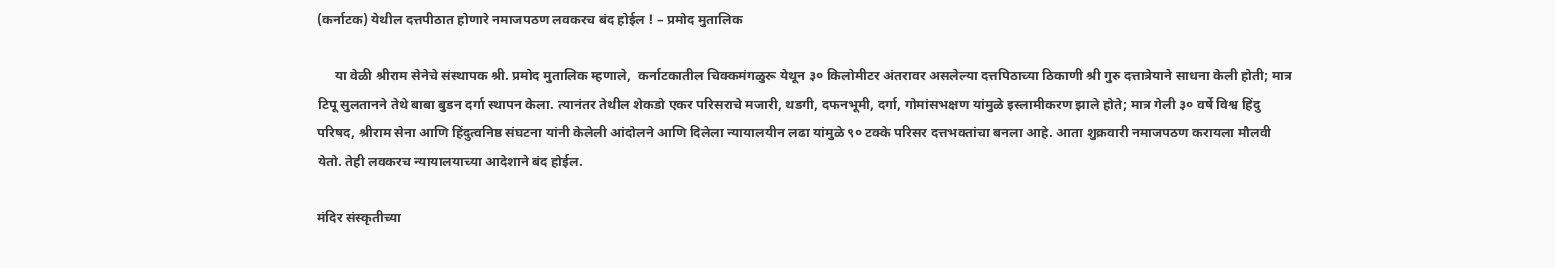(कर्नाटक) येथील दत्तपीठात होणारे नमाजपठण लवकरच बंद होईल ! – प्रमोद मुतालिक

     या वेळी श्रीराम सेनेचे संस्थापक श्री. प्रमोद मुतालिक म्हणाले,  कर्नाटकातील चिक्कमंगळुरू येथून ३० किलोमीटर अंतरावर असलेल्या दत्तपिठाच्या ठिकाणी श्री गुरु दत्तात्रेयाने साधना केली होती; मात्र टिपू सुलतानने तेथे बाबा बुडन दर्गा स्थापन केला. त्यानंतर तेथील शेकडो एकर परिसराचे मजारी, थडगी, दफनभूमी, दर्गा, गोमांसभक्षण यांमुळे इस्लामीकरण झाले होते; मात्र गेली ३० वर्षे विश्व हिंदु परिषद, श्रीराम सेना आणि हिंदुत्वनिष्ठ संघटना यांनी केलेली आंदोलने आणि दिलेला न्यायालयीन लढा यांमुळे ९० टक्के परिसर दत्तभक्तांचा बनला आहे. आता शुक्रवारी नमाजपठण करायला मौलवी येतो. तेही लवकरच न्यायालयाच्या आदेशाने बंद होईल.

मंदिर संस्कृतीच्या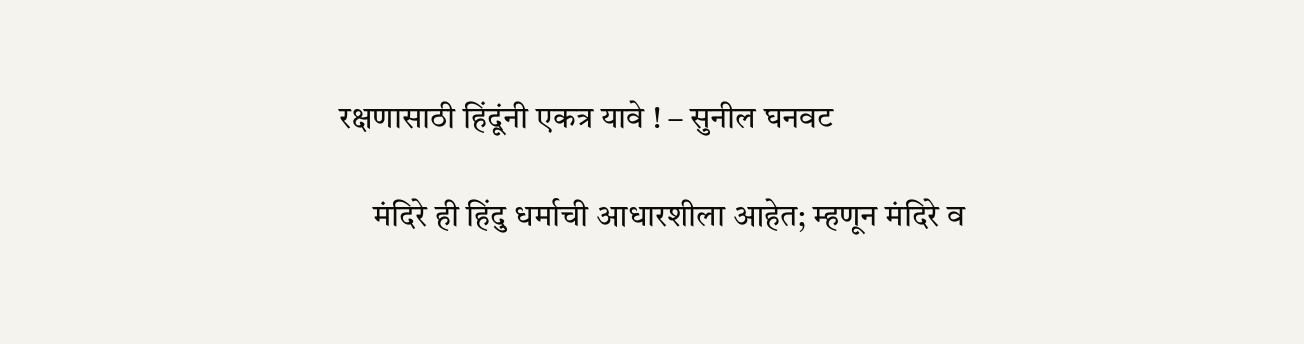रक्षणासाठी हिंदूंनी एकत्र यावे ! – सुनील घनवट

     मंदिरे ही हिंदु धर्माची आधारशीला आहेत; म्हणून मंदिरे व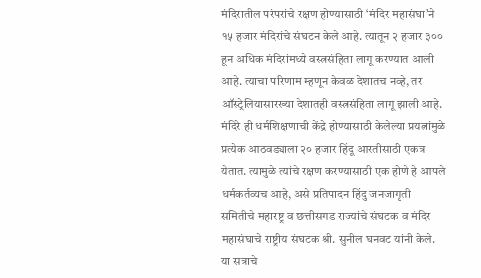मंदिरातील परंपरांचे रक्षण होण्यासाठी ‘मंदिर महासंघा’ने १५ हजार मंदिरांचे संघटन केले आहे. त्यातून २ हजार ३०० हून अधिक मंदिरांमध्ये वस्त्रसंहिता लागू करण्यात आली आहे. त्याचा परिणाम म्हणून केवळ देशातच नव्हे, तर ऑस्ट्रेलियासारख्या देशातही वस्त्रसंहिता लागू झाली आहे. मंदिरे ही धर्मशिक्षणाची केंद्रे होण्यासाठी केलेल्या प्रयत्नांमुळे प्रत्येक आठवड्याला २० हजार हिंदू आरतीसाठी एकत्र येतात. त्यामुळे त्यांचे रक्षण करण्यासाठी एक होणे हे आपले धर्मकर्तव्यच आहे, असे प्रतिपादन हिंदु जनजागृती समितीचे महारष्ट्र व छत्तीसगड राज्यांचे संघटक व मंदिर महासंघाचे राष्ट्रीय संघटक श्री. सुनील घनवट यांनी केले. या सत्राचे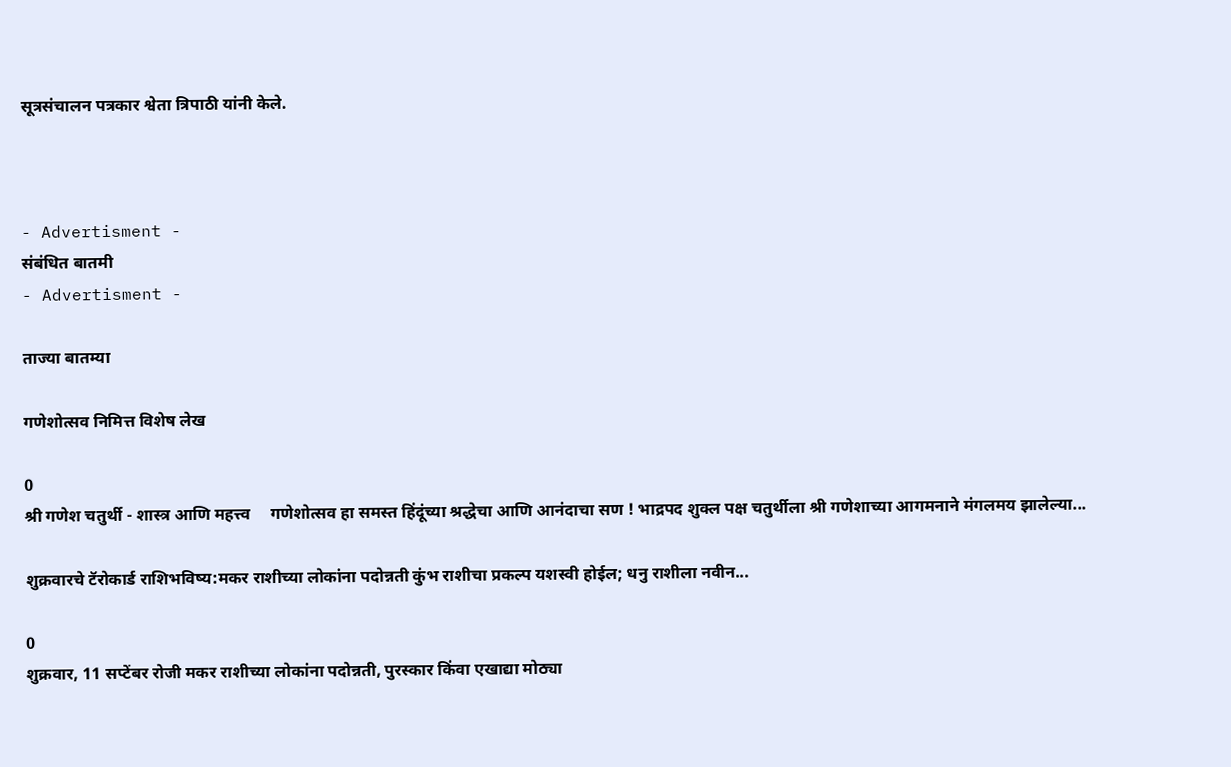सूत्रसंचालन पत्रकार श्वेता त्रिपाठी यांनी केले.



- Advertisment -
संबंधित बातमी
- Advertisment -

ताज्या बातम्या

गणेशोत्सव निमित्त विशेष लेख

0
श्री गणेश चतुर्थी - शास्त्र आणि महत्त्व     गणेशोत्सव हा समस्त हिंदूंच्या श्रद्धेचा आणि आनंदाचा सण ! भाद्रपद शुक्ल पक्ष चतुर्थीला श्री गणेशाच्या आगमनाने मंगलमय झालेल्या...

शुक्रवारचे टॅरोकार्ड राशिभविष्य:मकर राशीच्या लोकांना पदोन्नती कुंभ राशीचा प्रकल्प यशस्वी होईल; धनु राशीला नवीन...

0
शुक्रवार, 11 सप्टेंबर रोजी मकर राशीच्या लोकांना पदोन्नती, पुरस्कार किंवा एखाद्या मोठ्या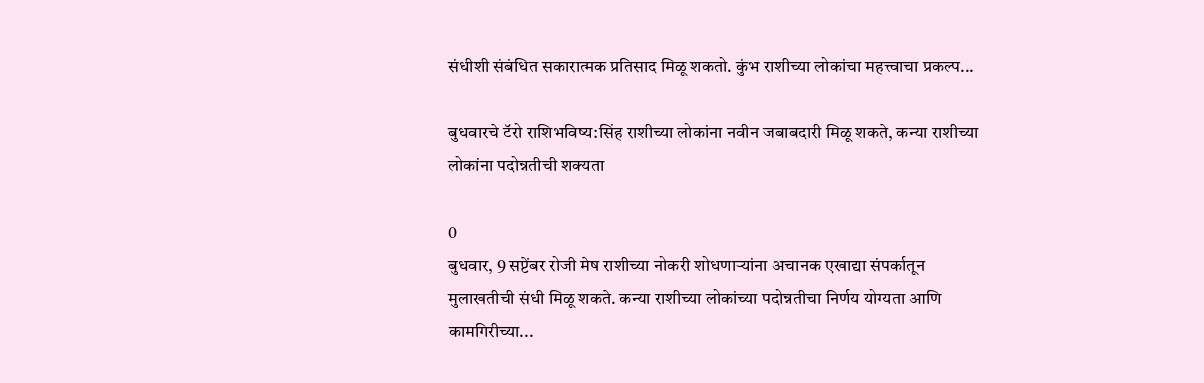संधीशी संबंधित सकारात्मक प्रतिसाद मिळू शकतो. कुंभ राशीच्या लोकांचा महत्त्वाचा प्रकल्प...

बुधवारचे टॅरो राशिभविष्य:सिंह राशीच्या लोकांना नवीन जबाबदारी मिळू शकते, कन्या राशीच्या लोकांना पदोन्नतीची शक्यता

0
बुधवार, 9 सप्टेंबर रोजी मेष राशीच्या नोकरी शोधणाऱ्यांना अचानक एखाद्या संपर्कातून मुलाखतीची संधी मिळू शकते. कन्या राशीच्या लोकांच्या पदोन्नतीचा निर्णय योग्यता आणि कामगिरीच्या...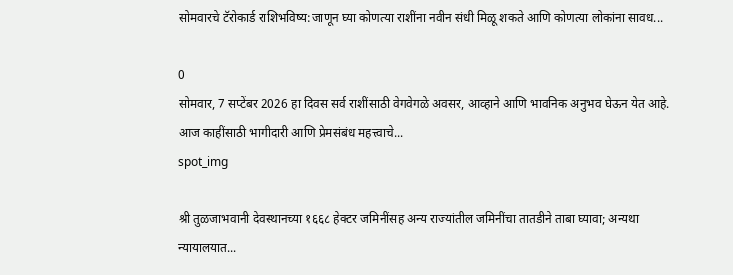सोमवारचे टॅरोकार्ड राशिभविष्य:जाणून घ्या कोणत्या राशींना नवीन संधी मिळू शकते आणि कोणत्या लोकांना सावध...

0
सोमवार, 7 सप्टेंबर 2026 हा दिवस सर्व राशींसाठी वेगवेगळे अवसर, आव्हाने आणि भावनिक अनुभव घेऊन येत आहे. आज काहींसाठी भागीदारी आणि प्रेमसंबंध महत्त्वाचे...
spot_img

श्री तुळजाभवानी देवस्थानच्या १६६८ हेक्टर जमिनींसह अन्य राज्यांतील जमिनींचा तातडीने ताबा घ्यावा; अन्यथा न्यायालयात...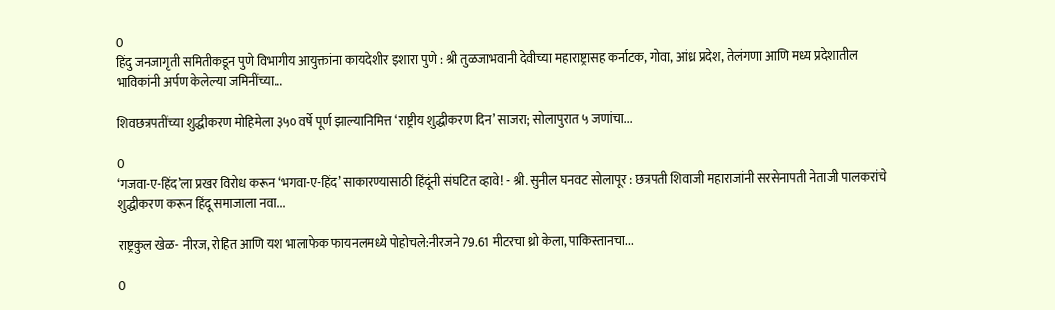0
हिंदु जनजागृती समितीकडून पुणे विभागीय आयुक्तांना कायदेशीर इशारा पुणे : श्री तुळजाभवानी देवीच्या महाराष्ट्रासह कर्नाटक, गोवा, आंध्र प्रदेश, तेलंगणा आणि मध्य प्रदेशातील भाविकांनी अर्पण केलेल्या जमिनींच्या...

शिवछत्रपतींच्या शुद्धीकरण मोहिमेला ३५० वर्षे पूर्ण झाल्यानिमित्त ‘राष्ट्रीय शुद्धीकरण दिन’ साजरा; सोलापुरात ५ जणांचा...

0
‘गजवा-ए-हिंद’ला प्रखर विरोध करून ‘भगवा-ए-हिंद’ साकारण्यासाठी हिंदूंनी संघटित व्हावे! - श्री. सुनील घनवट सोलापूर : छत्रपती शिवाजी महाराजांनी सरसेनापती नेताजी पालकरांचे शुद्धीकरण करून हिंदू समाजाला नवा...

राष्ट्रकुल खेळ- नीरज, रोहित आणि यश भालाफेक फायनलमध्ये पोहोचले:नीरजने 79.61 मीटरचा थ्रो केला, पाकिस्तानचा...

0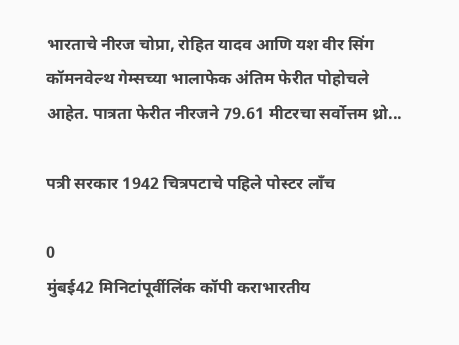भारताचे नीरज चोप्रा, रोहित यादव आणि यश वीर सिंग कॉमनवेल्थ गेम्सच्या भालाफेक अंतिम फेरीत पोहोचले आहेत. पात्रता फेरीत नीरजने 79.61 मीटरचा सर्वोत्तम थ्रो...

पत्री सरकार 1942 चित्रपटाचे पहिले पोस्टर लाँच

0
मुंबई42 मिनिटांपूर्वीलिंक कॉपी कराभारतीय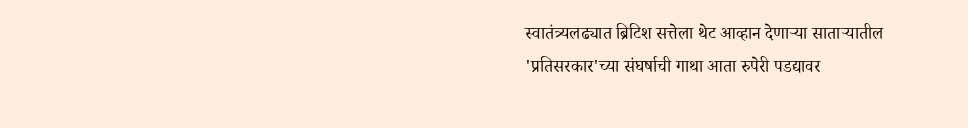स्वातंत्र्यलढ्यात ब्रिटिश सत्तेला थेट आव्हान देणाऱ्या साताऱ्यातील 'प्रतिसरकार'च्या संघर्षाची गाथा आता रुपेरी पडद्यावर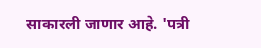साकारली जाणार आहे. 'पत्री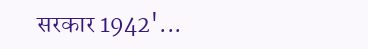सरकार 1942'...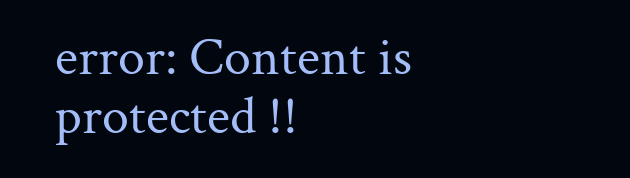error: Content is protected !!